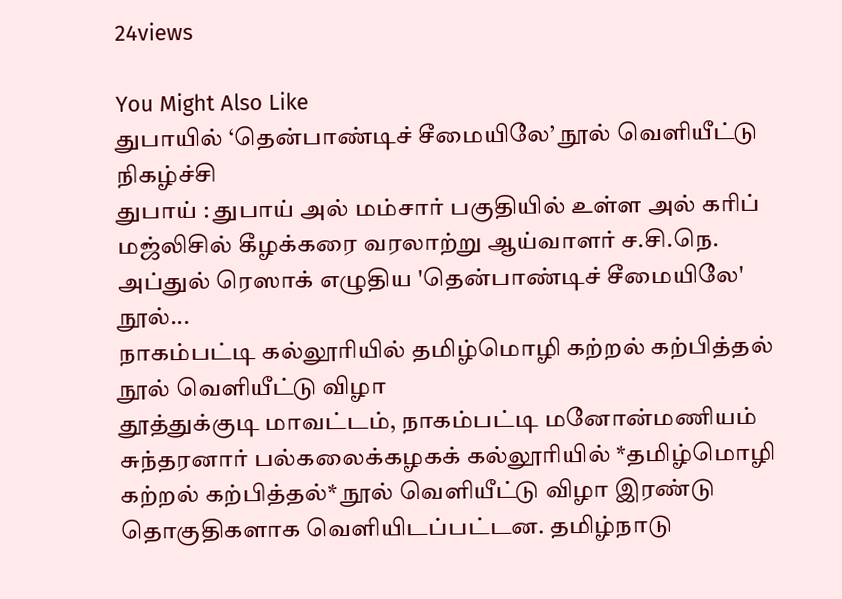24views

You Might Also Like
துபாயில் ‘தென்பாண்டிச் சீமையிலே’ நூல் வெளியீட்டு நிகழ்ச்சி
துபாய் : துபாய் அல் மம்சார் பகுதியில் உள்ள அல் கரிப் மஜ்லிசில் கீழக்கரை வரலாற்று ஆய்வாளர் ச.சி.நெ. அப்துல் ரெஸாக் எழுதிய 'தென்பாண்டிச் சீமையிலே' நூல்...
நாகம்பட்டி கல்லூரியில் தமிழ்மொழி கற்றல் கற்பித்தல் நூல் வெளியீட்டு விழா
தூத்துக்குடி மாவட்டம், நாகம்பட்டி மனோன்மணியம் சுந்தரனார் பல்கலைக்கழகக் கல்லூரியில் *தமிழ்மொழி கற்றல் கற்பித்தல்* நூல் வெளியீட்டு விழா இரண்டு தொகுதிகளாக வெளியிடப்பட்டன. தமிழ்நாடு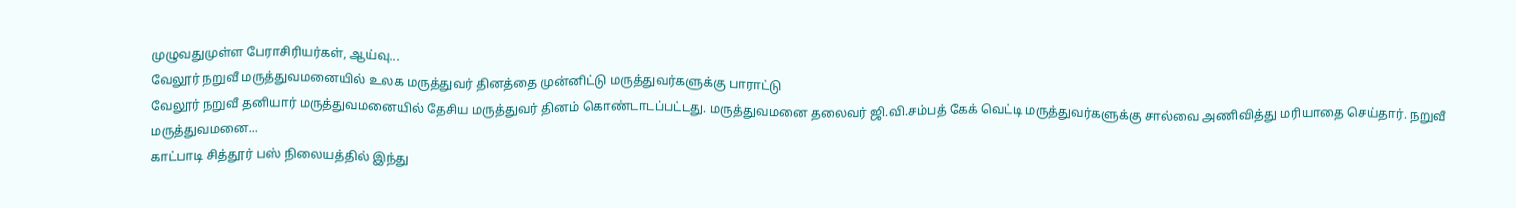முழுவதுமுள்ள பேராசிரியர்கள், ஆய்வு...
வேலூர் நறுவீ மருத்துவமனையில் உலக மருத்துவர் தினத்தை முன்னிட்டு மருத்துவர்களுக்கு பாராட்டு
வேலூர் நறுவீ தனியார் மருத்துவமனையில் தேசிய மருத்துவர் தினம் கொண்டாடப்பட்டது. மருத்துவமனை தலைவர் ஜி.வி.சம்பத் கேக் வெட்டி மருத்துவர்களுக்கு சால்வை அணிவித்து மரியாதை செய்தார். நறுவீ மருத்துவமனை...
காட்பாடி சித்தூர் பஸ் நிலையத்தில் இந்து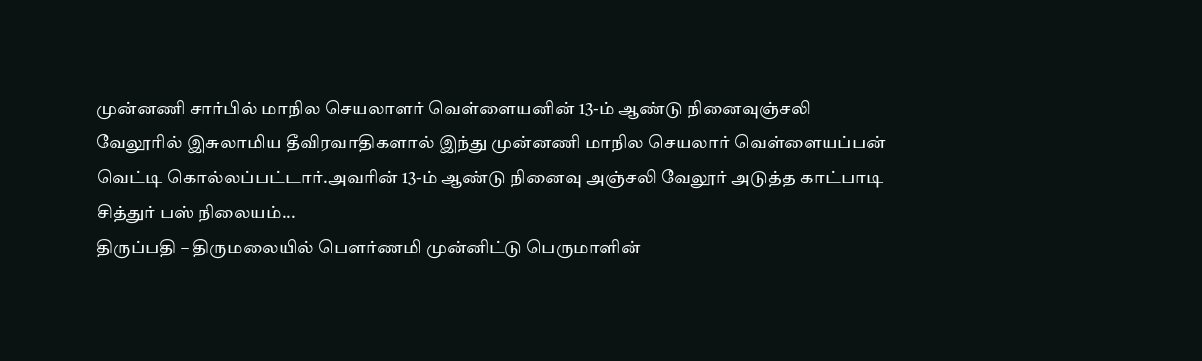முன்னணி சார்பில் மாநில செயலாளர் வெள்ளையனின் 13-ம் ஆண்டு நினைவுஞ்சலி
வேலூரில் இசுலாமிய தீவிரவாதிகளால் இந்து முன்னணி மாநில செயலார் வெள்ளையப்பன் வெட்டி கொல்லப்பட்டார்.அவரின் 13-ம் ஆண்டு நினைவு அஞ்சலி வேலூர் அடுத்த காட்பாடி சித்துர் பஸ் நிலையம்...
திருப்பதி – திருமலையில் பெளர்ணமி முன்னிட்டு பெருமாளின்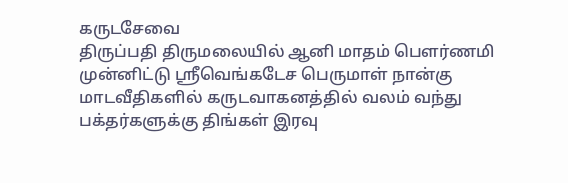கருடசேவை
திருப்பதி திருமலையில் ஆனி மாதம் பெளர்ணமி முன்னிட்டு ஸ்ரீவெங்கடேச பெருமாள் நான்கு மாடவீதிகளில் கருடவாகனத்தில் வலம் வந்து பக்தர்களுக்கு திங்கள் இரவு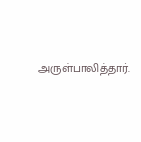அருள்பாலித்தார்.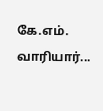கே.எம். வாரியார்...